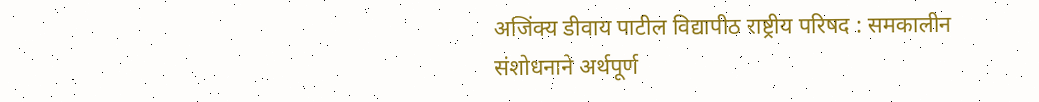अजिंक्य डीवाय पाटील विद्यापीठ राष्ट्रीय परिषद : समकालीन संशोधनाने अर्थपूर्ण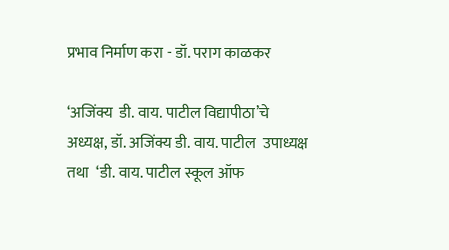प्रभाव निर्माण करा - डॉ. पराग काळकर

‘अजिंक्य  डी. वाय. पाटील विद्यापीठा’चे अध्यक्ष, डॉ. अजिंक्य डी. वाय. पाटील  उपाध्यक्ष तथा  ‘डी. वाय. पाटील स्कूल ऑफ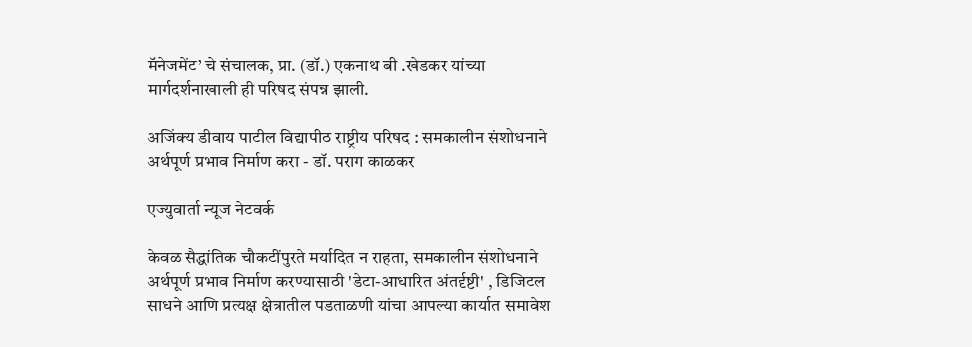मॅनेजमेंट’ चे संचालक, प्रा. (डॉ.) एकनाथ बी .खेडकर यांच्या मार्गदर्शनाखाली ही परिषद संपन्न झाली.

अजिंक्य डीवाय पाटील विद्यापीठ राष्ट्रीय परिषद : समकालीन संशोधनाने अर्थपूर्ण प्रभाव निर्माण करा - डॉ. पराग काळकर

एज्युवार्ता न्यूज नेटवर्क

केवळ सैद्धांतिक चौकटींपुरते मर्यादित न राहता, समकालीन संशोधनाने अर्थपूर्ण प्रभाव निर्माण करण्यासाठी 'डेटा-आधारित अंतर्दृष्टी' , डिजिटल साधने आणि प्रत्यक्ष क्षेत्रातील पडताळणी यांचा आपल्या कार्यात समावेश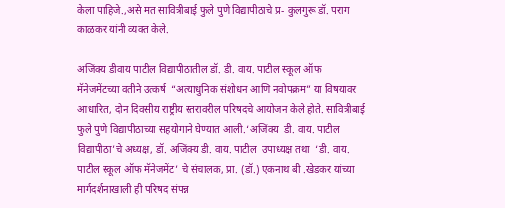केला पाहिजे.,असे मत सावित्रीबाई फुले पुणे विद्यापीठाचे प्र- कुलगुरू डॉ. पराग काळकर यांनी व्यक्त केले.

अजिंक्य डीवाय पाटील विद्यापीठातील डॉ. डी. वाय. पाटील स्कूल ऑफ मॅनेजमेंटच्या वतीने उत्कर्ष  “अत्याधुनिक संशोधन आणि नवोपक्रम” या विषयावर आधारित, दोन दिवसीय राष्ट्रीय स्तरावरील परिषदचे आयोजन केले होते. सावित्रीबाई फुले पुणे विद्यापीठाच्या सहयोगाने घेण्यात आली.‘अजिंक्य  डी. वाय. पाटील विद्यापीठा’चे अध्यक्ष, डॉ. अजिंक्य डी. वाय. पाटील  उपाध्यक्ष तथा  ‘डी. वाय. पाटील स्कूल ऑफ मॅनेजमेंट’ चे संचालक, प्रा. (डॉ.) एकनाथ बी .खेडकर यांच्या मार्गदर्शनाखाली ही परिषद संपन्न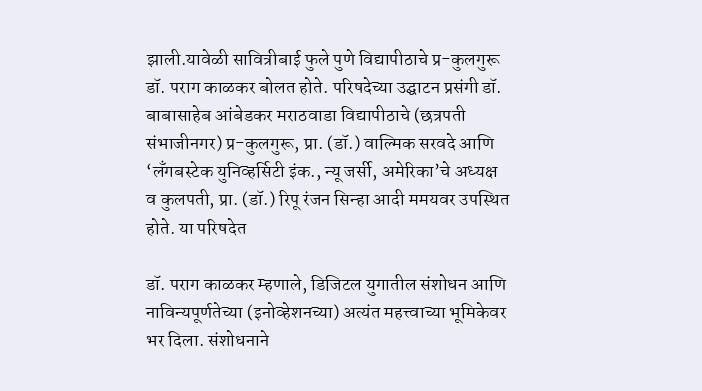झाली.यावेळी सावित्रीबाई फुले पुणे विद्यापीठाचे प्र-कुलगुरू डॉ. पराग काळकर बोलत होते. परिषदेच्या उद्घाटन प्रसंगी डॉ. बाबासाहेब आंबेडकर मराठवाडा विद्यापीठाचे (छत्रपती संभाजीनगर) प्र-कुलगुरू, प्रा. (डॉ.) वाल्मिक सरवदे आणि ‘लँगबस्टेक युनिव्हर्सिटी इंक., न्यू जर्सी, अमेरिका’चे अध्यक्ष व कुलपती, प्रा. (डॉ.) रिपू रंजन सिन्हा आदी ममयवर उपस्थित होते. या परिषदेत

डॉ. पराग काळकर म्हणाले, डिजिटल युगातील संशोधन आणि नाविन्यपूर्णतेच्या (इनोव्हेशनच्या) अत्यंत महत्त्वाच्या भूमिकेवर भर दिला. संशोधनाने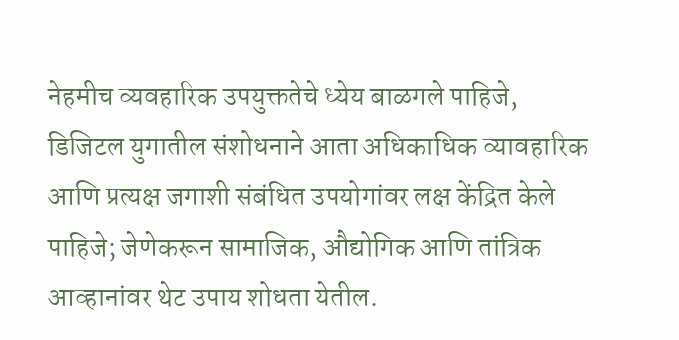नेहमीच व्यवहारिक उपयुक्ततेचे ध्येय बाळगले पाहिजे,  डिजिटल युगातील संशोधनाने आता अधिकाधिक व्यावहारिक आणि प्रत्यक्ष जगाशी संबंधित उपयोगांवर लक्ष केंद्रित केले पाहिजे; जेणेकरून सामाजिक, औद्योगिक आणि तांत्रिक आव्हानांवर थेट उपाय शोधता येतील.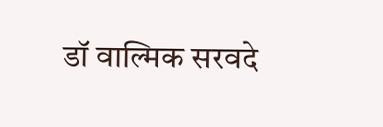डॉ वाल्मिक सरवदे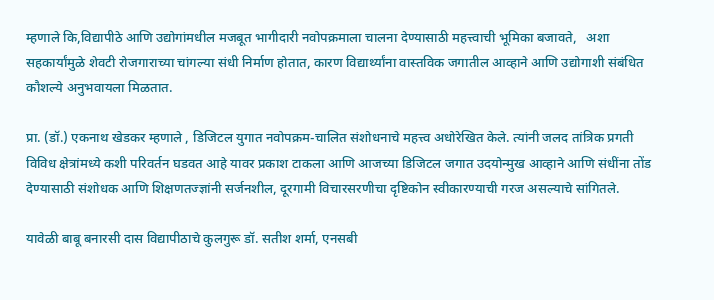म्हणाले कि,विद्यापीठे आणि उद्योगांमधील मजबूत भागीदारी नवोपक्रमाला चालना देण्यासाठी महत्त्वाची भूमिका बजावते,   अशा सहकार्यांमुळे शेवटी रोजगाराच्या चांगल्या संधी निर्माण होतात, कारण विद्यार्थ्यांना वास्तविक जगातील आव्हाने आणि उद्योगाशी संबंधित कौशल्ये अनुभवायला मिळतात.

प्रा. (डॉ.) एकनाथ खेडकर म्हणाले , डिजिटल युगात नवोपक्रम-चालित संशोधनाचे महत्त्व अधोरेखित केले. त्यांनी जलद तांत्रिक प्रगती विविध क्षेत्रांमध्ये कशी परिवर्तन घडवत आहे यावर प्रकाश टाकला आणि आजच्या डिजिटल जगात उदयोन्मुख आव्हाने आणि संधींना तोंड देण्यासाठी संशोधक आणि शिक्षणतज्ज्ञांनी सर्जनशील, दूरगामी विचारसरणीचा दृष्टिकोन स्वीकारण्याची गरज असल्याचे सांगितले.

यावेळी बाबू बनारसी दास विद्यापीठाचे कुलगुरू डॉ. सतीश शर्मा, एनसबी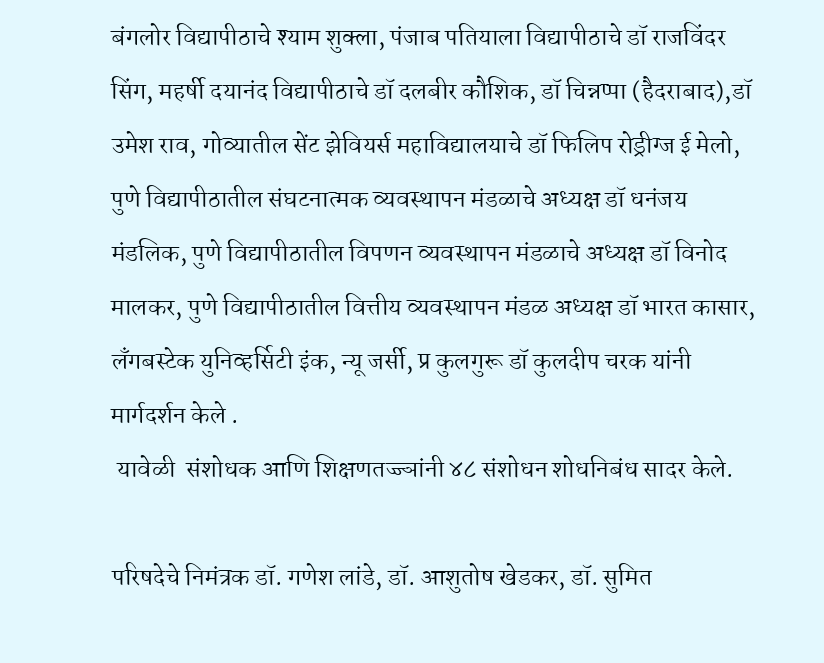बंगलोर विद्यापीठाचे श्याम शुक्ला, पंजाब पतियाला विद्यापीठाचे डॉ राजविंदर सिंग, महर्षी दयानंद विद्यापीठाचे डॉ दलबीर कौशिक, डॉ चिन्नप्पा (हैदराबाद),डॉ उमेश राव, गोव्यातील सेंट झेवियर्स महाविद्यालयाचे डॉ फिलिप रोड्रीग्ज ई मेलो, पुणे विद्यापीठातील संघटनात्मक व्यवस्थापन मंडळाचे अध्यक्ष डॉ धनंजय मंडलिक, पुणे विद्यापीठातील विपणन व्यवस्थापन मंडळाचे अध्यक्ष डॉ विनोद मालकर, पुणे विद्यापीठातील वित्तीय व्यवस्थापन मंडळ अध्यक्ष डॉ भारत कासार, लँगबस्टेक युनिव्हर्सिटी इंक, न्यू जर्सी, प्र कुलगुरू डॉ कुलदीप चरक यांनी मार्गदर्शन केले .
 यावेळी  संशोधक आणि शिक्षणतज्ज्ञांनी ४८ संशोधन शोधनिबंध सादर केले.

परिषदेचे निमंत्रक डॉ. गणेश लांडे, डॉ. आशुतोष खेडकर, डॉ. सुमित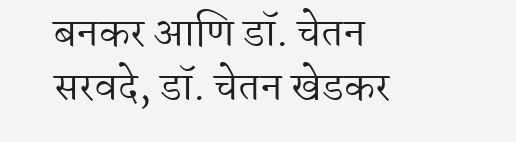बनकर आणि डॉ. चेतन सरवदे, डॉ. चेतन खेडकर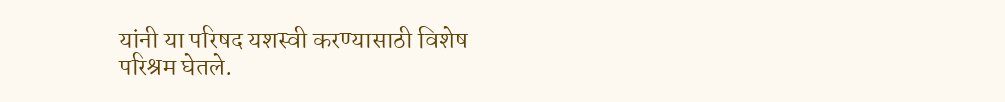यांनी या परिषद यशस्वी करण्यासाठी विशेष परिश्रम घेतले.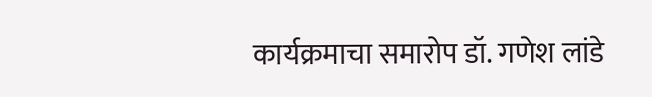कार्यक्रमाचा समारोप डॉ. गणेश लांडे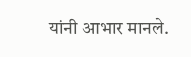यांनी आभार मानले.